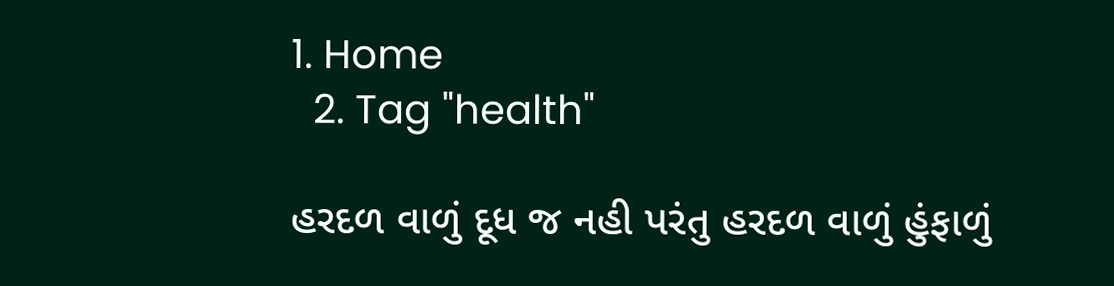1. Home
  2. Tag "health"

હરદળ વાળું દૂધ જ નહી પરંતુ હરદળ વાળું હુંફાળું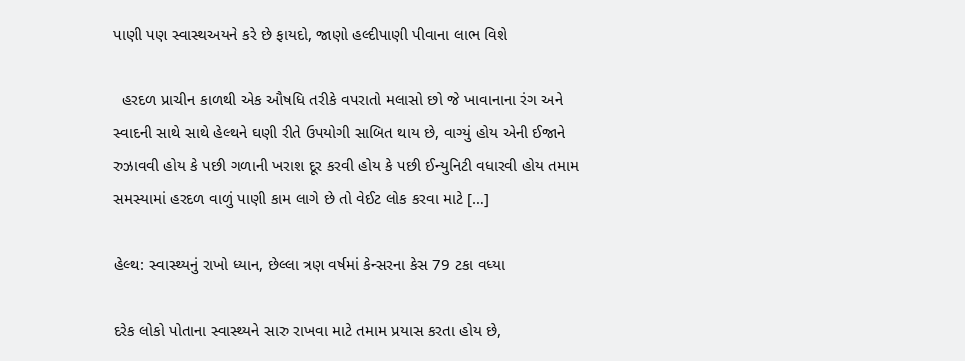પાણી પણ સ્વાસ્થઅયને કરે છે ફાયદો, જાણો હલ્દીપાણી પીવાના લાભ વિશે

  હરદળ પ્રાચીન કાળથી એક ઔષધિ તરીકે વપરાતો મલાસો છો જે ખાવાનાના રંગ અને સ્વાદની સાથે સાથે હેલ્થને ઘણી રીતે ઉપયોગી સાબિત થાય છે, વાગ્યું હોય એની ઈજાને રુઝાવવી હોય કે પછી ગળાની ખરાશ દૂર કરવી હોય કે પછી ઈન્યુનિટી વધારવી હોય તમામ સમસ્યામાં હરદળ વાળું પાણી કામ લાગે છે તો વેઈટ લોક કરવા માટે […]

હેલ્થ: સ્વાસ્થ્યનું રાખો ધ્યાન, છેલ્લા ત્રણ વર્ષમાં કેન્સરના કેસ 79 ટકા વધ્યા

દરેક લોકો પોતાના સ્વાસ્થ્યને સારુ રાખવા માટે તમામ પ્રયાસ કરતા હોય છે,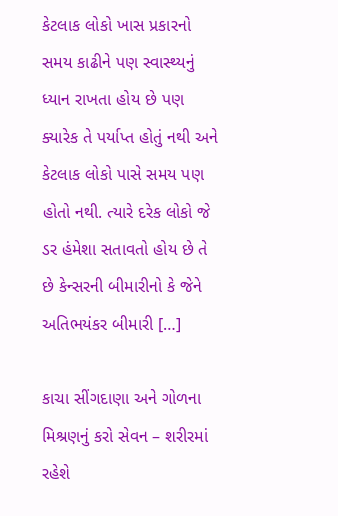કેટલાક લોકો ખાસ પ્રકારનો સમય કાઢીને પણ સ્વાસ્થ્યનું ધ્યાન રાખતા હોય છે પણ ક્યારેક તે પર્યાપ્ત હોતું નથી અને કેટલાક લોકો પાસે સમય પણ હોતો નથી. ત્યારે દરેક લોકો જે ડર હંમેશા સતાવતો હોય છે તે છે કેન્સરની બીમારીનો કે જેને અતિભયંકર બીમારી […]

કાચા સીંગદાણા અને ગોળના મિશ્રણનું કરો સેવન – શરીરમાં રહેશે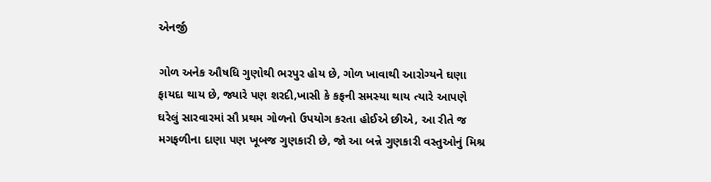એનર્જી

ગોળ અનેક ઔષધિ ગુણોથી ભરપુર હોય છે, ગોળ ખાવાથી આરોગ્યને ઘણા ફાયદા થાય છે, જ્યારે પણ શરદી,ખાસી કે કફની સમસ્યા થાય ત્યારે આપણે ઘરેલું સારવારમાં સૌ પ્રથમ ગોળનો ઉપયોગ કરતા હોઈએ છીએ, આ રીતે જ મગફળીના દાણા પણ ખૂબજ ગુણકારી છે, જો આ બન્ને ગુણકારી વસ્તુઓનું મિશ્ર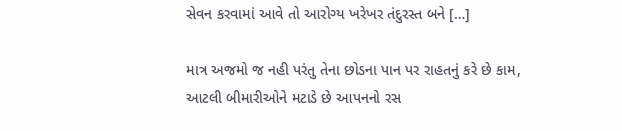સેવન કરવામાં આવે તો આરોગ્ય ખરેખર તંદુરસ્ત બને […]

માત્ર અજમો જ નહી પરંતુ તેના છોડના પાન પર રાહતનું કરે છે કામ, આટલી બીમારીઓને મટાડે છે આપનનો રસ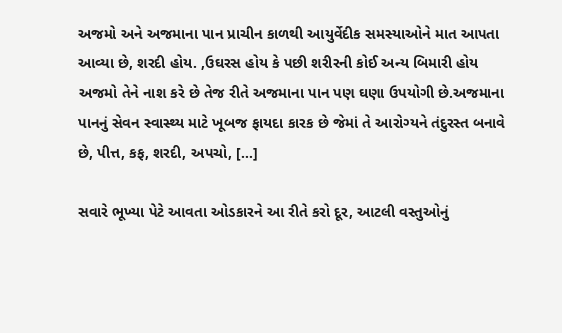અજમો અને અજમાના પાન પ્રાચીન કાળથી આયુર્વેદીક સમસ્યાઓને માત આપતા આવ્યા છે, શરદી હોય. ,ઉઘરસ હોય કે પછી શરીરની કોઈ અન્ય બિમારી હોય અજમો તેને નાશ કરે છે તેજ રીતે અજમાના પાન પણ ઘણા ઉપયોગી છે.અજમાના પાનનું સેવન સ્વાસ્થ્ય માટે ખૂબજ ફાયદા કારક છે જેમાં તે આરોગ્યને તંદુરસ્ત બનાવે છે, પીત્ત, કફ, શરદી, અપચો, […]

સવારે ભૂખ્યા પેટે આવતા ઓડકારને આ રીતે કરો દૂર, આટલી વસ્તુઓનું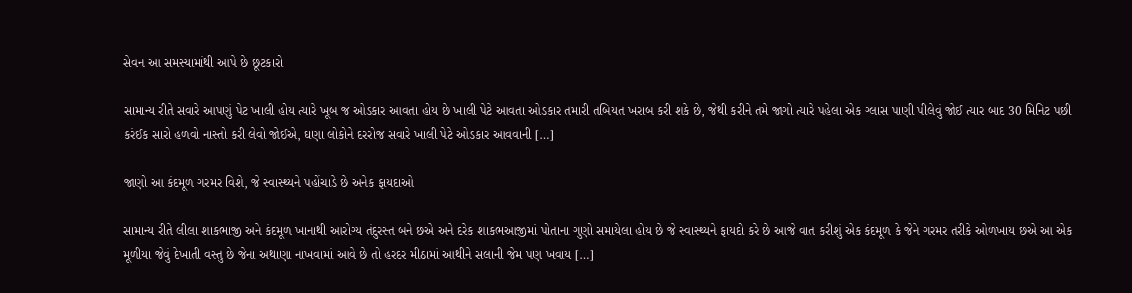સેવન આ સમસ્યામાંથી આપે છે છૂટકારો

સામાન્ય રીતે સવારે આપણું પેટ ખાલી હોય ત્યારે ખૂબ જ ઓડકાર આવતા હોય છે ખાલી પેટે આવતા ઓડકાર તમારી તબિયત ખરાબ કરી શકે છે, જેથી કરીને તમે જાગો ત્યારે પહેલા એક ગ્લાસ પાણી પીલેવું જોઈ ત્યાર બાદ 30 મિનિટ પછી કરંઈક સારો હળવો નાસ્તો કરી લેવો જોઈએ, ઘણા લોકોને દરરોજ સવારે ખાલી પેટે ઓડકાર આવવાની […]

જાણો આ કંદમૂળ ગરમર વિશે, જે સ્વાસ્થ્યને પહોંચાડે છે અનેક ફાયદાઓ

સામાન્ય રીતે લીલા શાકભાજી અને કંદમૂળ ખાનાથી આરોગ્ય તંદુરસ્ત બને છએ અને દરેક શાકભઆજીમાં પોતાના ગુણો સમાયેલા હોય છે જે સ્વાસ્થ્યને ફાયદો કરે છે આજે વાત કરીશું એક કંદમૂળ કે જેને ગરમર તરીકે ઓળખાય છએ આ એક મૂળીયા જેવું દેખાતી વસ્તુ છે જેના અથાણા નાખવામાં આવે છે તો હરદર મીઠામાં આથીને સલાની જેમ પણ ખવાય […]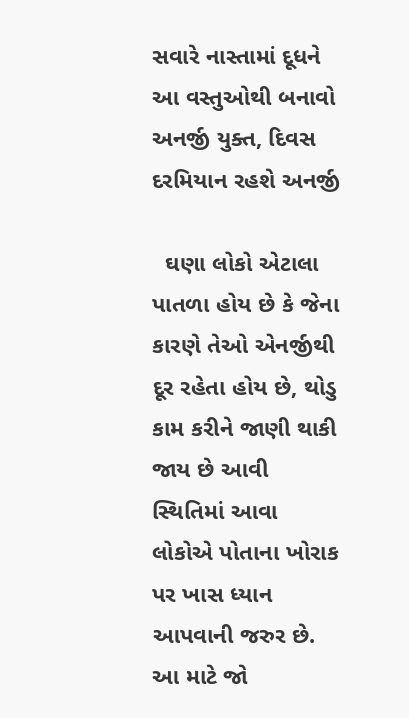સવારે નાસ્તામાં દૂધને આ વસ્તુઓથી બનાવો અનર્જી યુક્ત, દિવસ દરમિયાન રહશે અનર્જી

  ઘણા લોકો એટાલા પાતળા હોય છે કે જેના કારણે તેઓ એનર્જીથી દૂર રહેતા હોય છે, થોડુ કામ કરીને જાણી થાકી જાય છે આવી સ્થિતિમાં આવા લોકોએ પોતાના ખોરાક પર ખાસ ધ્યાન આપવાની જરુર છે. આ માટે જો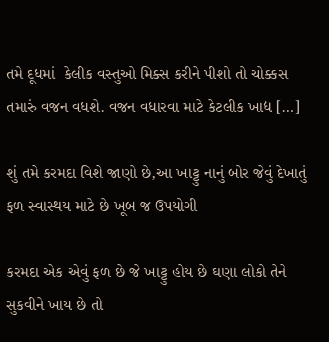તમે દૂધમાં  કેલીક વસ્તુઓ મિક્સ કરીને પીશો તો ચોક્કસ તમારું વજન વધશે. વજન વધારવા માટે કેટલીક ખાદ્ય […]

શું તમે કરમદા વિશે જાણો છે,આ ખાટ્ટુ નાનું બોર જેવું દેખાતું ફળ સ્વાસ્થય માટે છે ખૂબ જ ઉપયોગી

કરમદા એક એવું ફળ છે જે ખાટ્ટુ હોય છે ઘણા લોકો તેને સુકવીને ખાય છે તો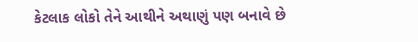કેટલાક લોકો તેને આથીને અથાણું પણ બનાવે છે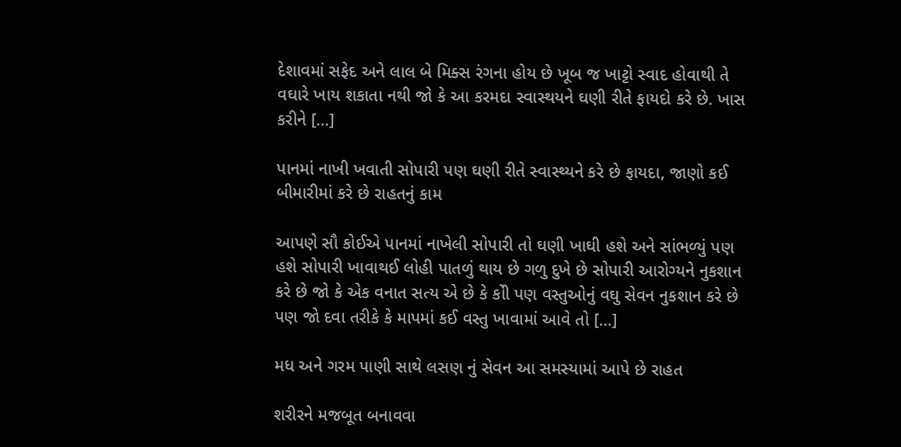દેશાવમાં સફેદ અને લાલ બે મિક્સ રંગના હોય છે ખૂબ જ ખાટ્ટો સ્વાદ હોવાથી તે વઘારે ખાય શકાતા નથી જો કે આ કરમદા સ્વાસ્થયને ઘણી રીતે ફાયદો કરે છે. ખાસ કરીને […]

પાનમાં નાખી ખવાતી સોપારી પણ ઘણી રીતે સ્વાસ્થ્યને કરે છે ફાયદા, જાણો કઈ બીમારીમાં કરે છે રાહતનું કામ

આપણે સૌ કોઈએ પાનમાં નાખેલી સોપારી તો ઘણી ખાઘી હશે અને સાંભળ્યું પણ હશે સોપારી ખાવાથઈ લોહી પાતળું થાય છે ગળુ દુખે છે સોપારી આરોગ્યને નુકશાન કરે છે જો કે એક વનાત સત્ય એ છે કે કોી પણ વસ્તુઓનું વઘુ સેવન નુકશાન કરે છે પણ જો દવા તરીકે કે માપમાં કઈ વસ્તુ ખાવામાં આવે તો […]

મધ અને ગરમ પાણી સાથે લસણ નું સેવન આ સમસ્યામાં આપે છે રાહત

શરીરને મજબૂત બનાવવા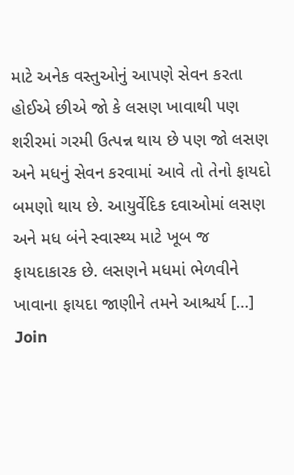માટે અનેક વસ્તુઓનું આપણે સેવન કરતા હોઈએ છીએ જો કે લસણ ખાવાથી પણ  શરીરમાં ગરમી ઉત્પન્ન થાય છે પણ જો લસણ અને મધનું સેવન કરવામાં આવે તો તેનો ફાયદો બમણો થાય છે. આયુર્વેદિક દવાઓમાં લસણ અને મધ બંને સ્વાસ્થ્ય માટે ખૂબ જ ફાયદાકારક છે. લસણને મધમાં ભેળવીને ખાવાના ફાયદા જાણીને તમને આશ્ચર્ય […]
Join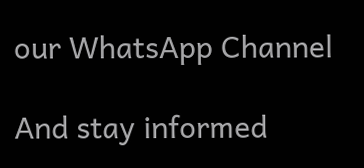our WhatsApp Channel

And stay informed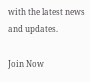with the latest news and updates.

Join Now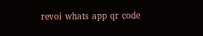revoi whats app qr code